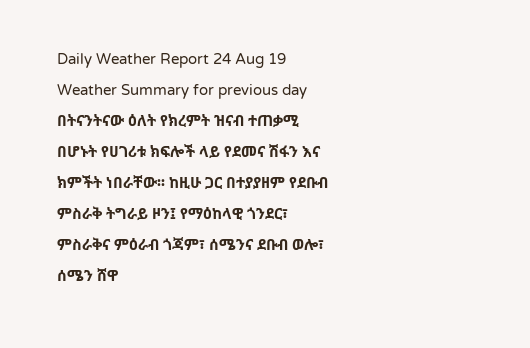Daily Weather Report 24 Aug 19
Weather Summary for previous day
በትናንትናው ዕለት የክረምት ዝናብ ተጠቃሚ በሆኑት የሀገሪቱ ክፍሎች ላይ የደመና ሽፋን እና ክምችት ነበራቸው፡፡ ከዚሁ ጋር በተያያዘም የደቡብ ምስራቅ ትግራይ ዞን፤ የማዕከላዊ ጎንደር፣ ምስራቅና ምዕራብ ጎጃም፣ ሰሜንና ደቡብ ወሎ፣ ሰሜን ሸዋ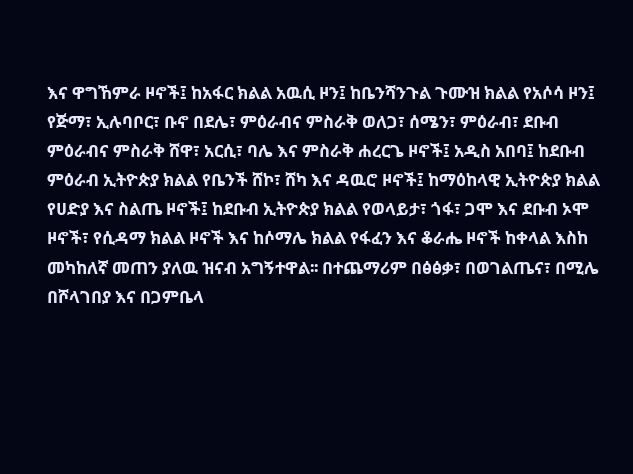እና ዋግኸምራ ዞኖች፤ ከአፋር ክልል አዉሲ ዞን፤ ከቤንሻንጉል ጉሙዝ ክልል የአሶሳ ዞን፤ የጅማ፣ ኢሉባቦር፣ ቡኖ በደሌ፣ ምዕራብና ምስራቅ ወለጋ፣ ሰሜን፣ ምዕራብ፣ ደቡብ ምዕራብና ምስራቅ ሸዋ፣ አርሲ፣ ባሌ እና ምስራቅ ሐረርጌ ዞኖች፤ አዲስ አበባ፤ ከደቡብ ምዕራብ ኢትዮጵያ ክልል የቤንች ሸኮ፣ ሸካ እና ዳዉሮ ዞኖች፤ ከማዕከላዊ ኢትዮጵያ ክልል የሀድያ እና ስልጤ ዞኖች፤ ከደቡብ ኢትዮጵያ ክልል የወላይታ፣ ጎፋ፣ ጋሞ እና ደቡብ ኦሞ ዞኖች፣ የሲዳማ ክልል ዞኖች እና ከሶማሌ ክልል የፋፈን እና ቆራሔ ዞኖች ከቀላል እስከ መካከለኛ መጠን ያለዉ ዝናብ አግኝተዋል፡፡ በተጨማሪም በፅፅቃ፣ በወገልጤና፣ በሚሌ በሾላገበያ እና በጋምቤላ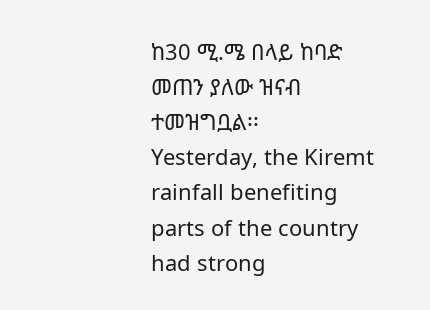ከ30 ሚ.ሜ በላይ ከባድ መጠን ያለው ዝናብ ተመዝግቧል፡፡
Yesterday, the Kiremt rainfall benefiting parts of the country had strong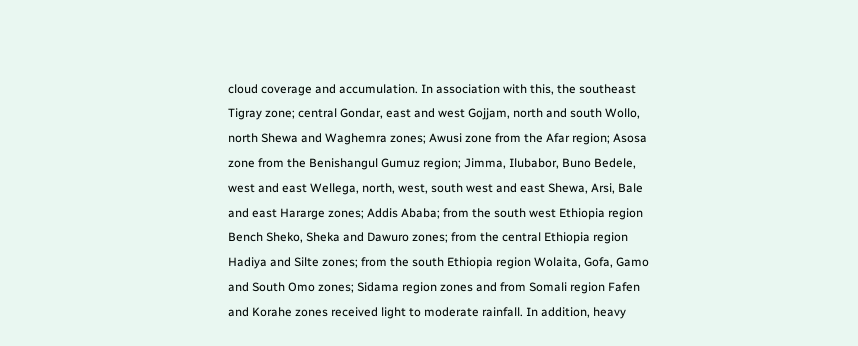cloud coverage and accumulation. In association with this, the southeast Tigray zone; central Gondar, east and west Gojjam, north and south Wollo, north Shewa and Waghemra zones; Awusi zone from the Afar region; Asosa zone from the Benishangul Gumuz region; Jimma, Ilubabor, Buno Bedele, west and east Wellega, north, west, south west and east Shewa, Arsi, Bale and east Hararge zones; Addis Ababa; from the south west Ethiopia region Bench Sheko, Sheka and Dawuro zones; from the central Ethiopia region Hadiya and Silte zones; from the south Ethiopia region Wolaita, Gofa, Gamo and South Omo zones; Sidama region zones and from Somali region Fafen and Korahe zones received light to moderate rainfall. In addition, heavy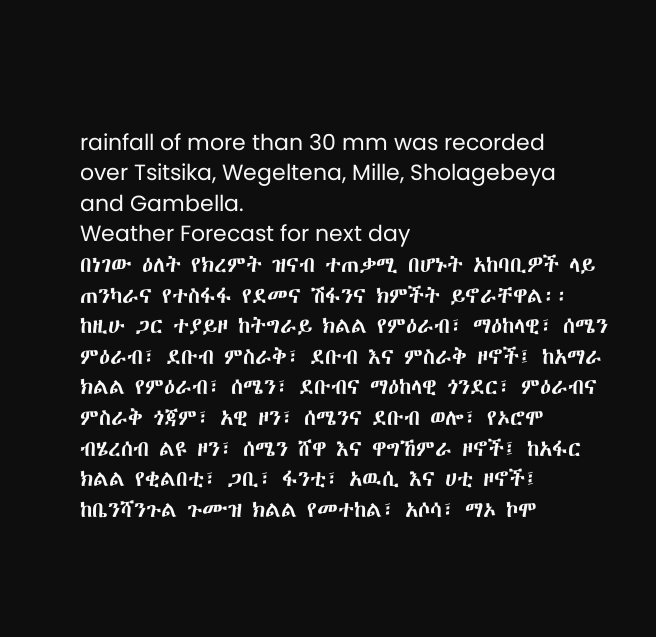rainfall of more than 30 mm was recorded over Tsitsika, Wegeltena, Mille, Sholagebeya and Gambella.
Weather Forecast for next day
በነገው ዕለት የክረምት ዝናብ ተጠቃሚ በሆኑት አከባቢዎች ላይ ጠንካራና የተስፋፋ የደመና ሽፋንና ክምችት ይኖራቸዋል፡፡ ከዚሁ ጋር ተያይዞ ከትግራይ ክልል የምዕራብ፣ ማዕከላዊ፣ ሰሜን ምዕራብ፣ ደቡብ ምስራቅ፣ ደቡብ እና ምስራቅ ዞኖች፤ ከአማራ ክልል የምዕራብ፣ ሰሜን፣ ደቡብና ማዕከላዊ ጎንደር፣ ምዕራብና ምስራቅ ጎጃም፣ አዊ ዞን፣ ሰሜንና ደቡብ ወሎ፣ የኦሮሞ ብሄረሰብ ልዩ ዞን፣ ሰሜን ሸዋ እና ዋግኸምራ ዞኖች፤ ከአፋር ክልል የቂልበቲ፣ ጋቢ፣ ፋንቲ፣ አዉሲ እና ሀቲ ዞኖች፤ ከቤንሻንጉል ጉሙዝ ክልል የመተከል፣ አሶሳ፣ ማኦ ኮሞ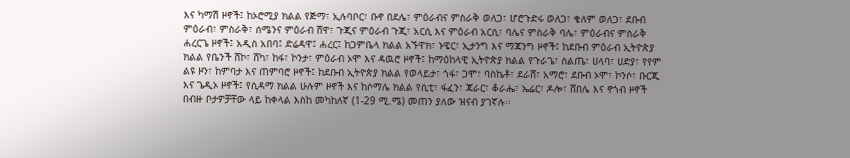እና ካማሽ ዞኖች፤ ከኦሮሚያ ክልል የጅማ፣ ኢሉባቦር፣ ቡኖ በደሌ፣ ምዕራብና ምስራቅ ወለጋ፣ ሆሮጉድሩ ወለጋ፣ ቄለም ወለጋ፣ ደቡብ ምዕራብ፣ ምስራቅ፣ ሰሜንና ምዕራብ ሸዋ፣ ጉጂና ምዕራብ ጉጂ፣ አርሲ እና ምዕራብ አርሲ፣ ባሌና ምስራቅ ባሌ፣ ምዕራብና ምስራቅ ሐረርጌ ዞኖች፤ አዲስ አበባ፤ ድሬዳዋ፤ ሐረር፤ ከጋምቤላ ክልል አኙዋክ፣ ኑዌር፣ ኢታንግ እና ማጃንግ ዞኖች፤ ከደቡብ ምዕራብ ኢትዮጵያ ክልል የቤንች ሸኮ፣ ሸካ፣ ከፋ፣ ኮንታ፣ ምዕራብ ኦሞ እና ዳዉሮ ዞኖች፤ ከማዕከላዊ ኢትዮጵያ ክልል የጉራጌ፣ ስልጤ፣ ሀላባ፣ ሀድያ፣ የየም ልዩ ዞን፣ ከምባታ እና ጠምባሮ ዞኖች፤ ከደቡብ ኢትዮጵያ ክልል የወላይታ፣ ጎፋ፣ ጋሞ፣ ባስኬቶ፣ ደራሸ፣ አማሮ፣ ደቡብ ኦሞ፣ ኮንሶ፣ ቡርጂ እና ጌዲኦ ዞኖች፤ የሲዳማ ክልል ሁሉም ዞኖች እና ከሶማሌ ክልል የሲቲ፣ ፋፈን፣ ጃራር፣ ቆራሔ፣ ኤሬር፣ ዶሎ፣ ሸበሌ እና ኖጎብ ዞኖች በብዙ ቦታዎቻቸው ላይ ከቀላል እስከ መካከለኛ (1-29 ሚ.ሜ) መጠን ያለው ዝናብ ያገኛሉ፡፡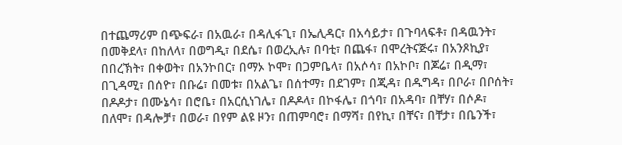በተጨማሪም በጭፍራ፣ በአዉራ፣ በዳሊፋጊ፣ በኤሊዳር፣ በአሳይታ፣ በጉባላፍቶ፣ በዳዉንት፣ በመቅደላ፣ በከለላ፣ በወግዲ፣ በደሴ፣ በወረኢሉ፣ በባቲ፣ በጨፋ፣ በሞረትናጅሩ፣ በአንጾኪያ፣ በበረኽት፣ በቀወት፣ በአንኮበር፣ በማኦ ኮሞ፣ በጋምቤላ፣ በአሶሳ፣ በአኮቦ፣ በጆሬ፣ በዲማ፣ በጊዳሚ፣ በሰዮ፣ በቡሬ፣ በመቱ፣ በአልጌ፣ በሰተማ፣ በደገም፣ በጂዳ፣ በዱግዳ፣ በቦራ፣ በቦሰት፣ በዶዶታ፣ በሙኔሳ፣ በሮቤ፣ በአርሲነገሌ፣ በዶዶላ፣ በኮፋሌ፣ በጎባ፣ በአዳባ፣ በቸሃ፣ በሶዶ፣ በለሞ፣ በዳሎቻ፣ በወራ፣ በየም ልዩ ዞን፣ በጠምባሮ፣ በማሻ፣ በየኪ፣ በቸና፣ በቸታ፣ በቤንች፣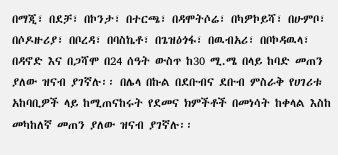በማጂ፣ በደቻ፣ በኮንታ፣ በተርጫ፣ በዳሞትሶሬ፣ በካዎኮይሻ፣ በሁምቦ፣ በሶዶዙሪያ፣ በቦረዳ፣ በባስኬቶ፣ በጌዝዕጎፋ፣ በዉብአሪ፣ በቦኮዳዉላ፣ በዳኖድ እና በጋሻሞ በ24 ሰዓት ውስጥ ከ30 ሚ.ሜ በላይ ከባድ መጠን ያለው ዝናብ ያገኛሉ፡፡ በሌላ በኩል በደቡብና ደቡብ ምስራቅ የሀገሪቱ አከባቢዎች ላይ ከሚጠናከሩት የደመና ክምችቶች በመነሳት ከቀላል እስከ መካከለኛ መጠን ያለው ዝናብ ያገኛሉ፡፡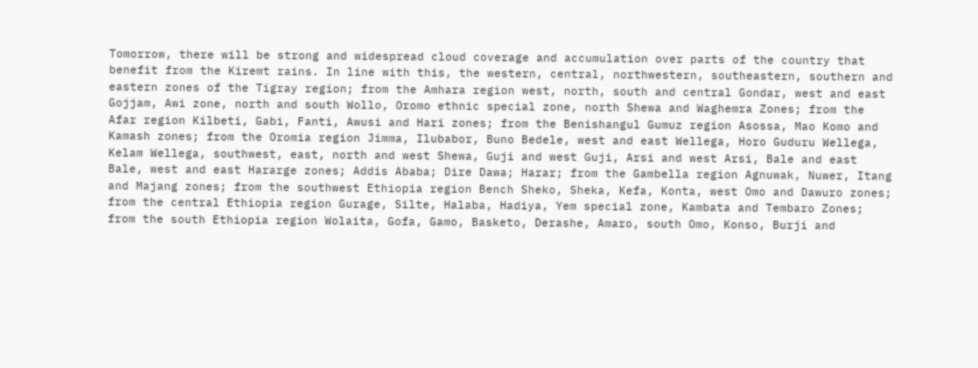Tomorrow, there will be strong and widespread cloud coverage and accumulation over parts of the country that benefit from the Kiremt rains. In line with this, the western, central, northwestern, southeastern, southern and eastern zones of the Tigray region; from the Amhara region west, north, south and central Gondar, west and east Gojjam, Awi zone, north and south Wollo, Oromo ethnic special zone, north Shewa and Waghemra Zones; from the Afar region Kilbeti, Gabi, Fanti, Awusi and Hari zones; from the Benishangul Gumuz region Asossa, Mao Komo and Kamash zones; from the Oromia region Jimma, Ilubabor, Buno Bedele, west and east Wellega, Horo Guduru Wellega, Kelam Wellega, southwest, east, north and west Shewa, Guji and west Guji, Arsi and west Arsi, Bale and east Bale, west and east Hararge zones; Addis Ababa; Dire Dawa; Harar; from the Gambella region Agnuwak, Nuwer, Itang and Majang zones; from the southwest Ethiopia region Bench Sheko, Sheka, Kefa, Konta, west Omo and Dawuro zones; from the central Ethiopia region Gurage, Silte, Halaba, Hadiya, Yem special zone, Kambata and Tembaro Zones; from the south Ethiopia region Wolaita, Gofa, Gamo, Basketo, Derashe, Amaro, south Omo, Konso, Burji and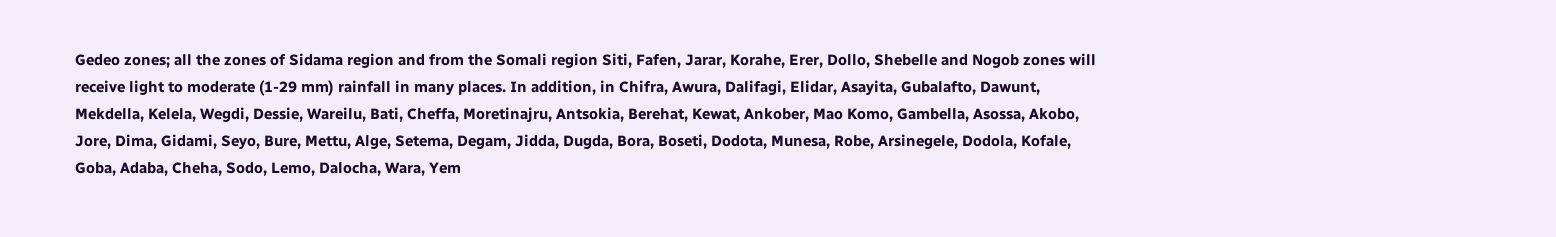Gedeo zones; all the zones of Sidama region and from the Somali region Siti, Fafen, Jarar, Korahe, Erer, Dollo, Shebelle and Nogob zones will receive light to moderate (1-29 mm) rainfall in many places. In addition, in Chifra, Awura, Dalifagi, Elidar, Asayita, Gubalafto, Dawunt, Mekdella, Kelela, Wegdi, Dessie, Wareilu, Bati, Cheffa, Moretinajru, Antsokia, Berehat, Kewat, Ankober, Mao Komo, Gambella, Asossa, Akobo, Jore, Dima, Gidami, Seyo, Bure, Mettu, Alge, Setema, Degam, Jidda, Dugda, Bora, Boseti, Dodota, Munesa, Robe, Arsinegele, Dodola, Kofale, Goba, Adaba, Cheha, Sodo, Lemo, Dalocha, Wara, Yem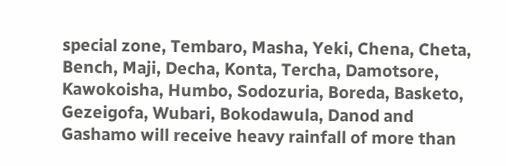special zone, Tembaro, Masha, Yeki, Chena, Cheta, Bench, Maji, Decha, Konta, Tercha, Damotsore, Kawokoisha, Humbo, Sodozuria, Boreda, Basketo, Gezeigofa, Wubari, Bokodawula, Danod and Gashamo will receive heavy rainfall of more than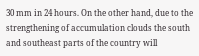30 mm in 24 hours. On the other hand, due to the strengthening of accumulation clouds the south and southeast parts of the country will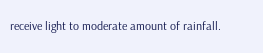receive light to moderate amount of rainfall.